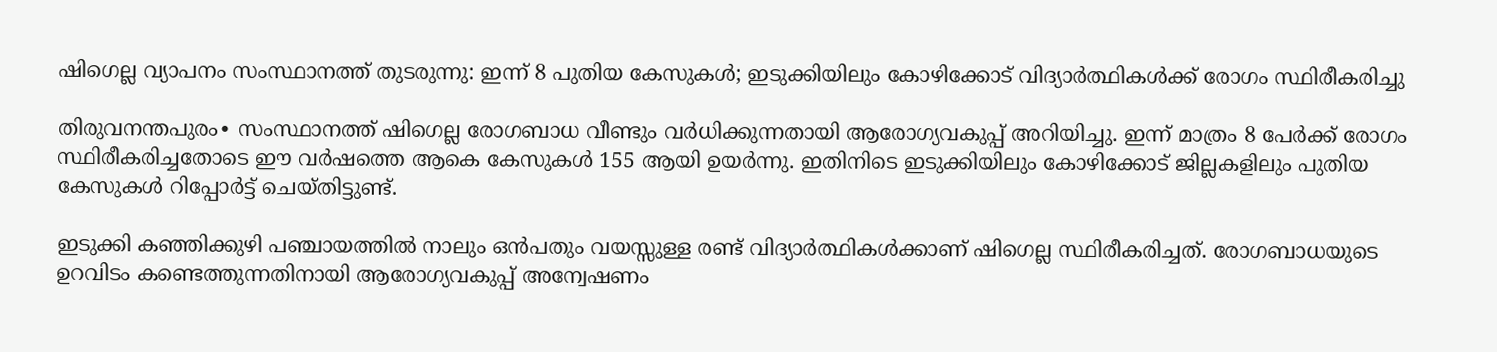ഷിഗെല്ല വ്യാപനം സംസ്ഥാനത്ത് തുടരുന്നു: ഇന്ന് 8 പുതിയ കേസുകൾ; ഇടുക്കിയിലും കോഴിക്കോട് വിദ്യാർത്ഥികൾക്ക് രോഗം സ്ഥിരീകരിച്ചു

തിരുവനന്തപുരം∙ സംസ്ഥാനത്ത് ഷിഗെല്ല രോഗബാധ വീണ്ടും വർധിക്കുന്നതായി ആരോഗ്യവകുപ്പ് അറിയിച്ചു. ഇന്ന് മാത്രം 8 പേർക്ക് രോഗം സ്ഥിരീകരിച്ചതോടെ ഈ വർഷത്തെ ആകെ കേസുകൾ 155 ആയി ഉയർന്നു. ഇതിനിടെ ഇടുക്കിയിലും കോഴിക്കോട് ജില്ലകളിലും പുതിയ കേസുകൾ റിപ്പോർട്ട് ചെയ്തിട്ടുണ്ട്.

ഇടുക്കി കഞ്ഞിക്കുഴി പഞ്ചായത്തിൽ നാലും ഒൻപതും വയസ്സുള്ള രണ്ട് വിദ്യാർത്ഥികൾക്കാണ് ഷിഗെല്ല സ്ഥിരീകരിച്ചത്. രോഗബാധയുടെ ഉറവിടം കണ്ടെത്തുന്നതിനായി ആരോഗ്യവകുപ്പ് അന്വേഷണം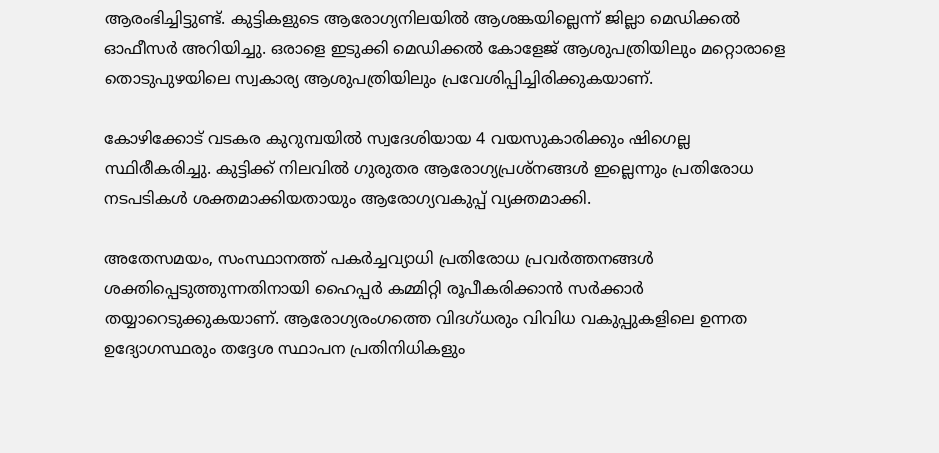ആരംഭിച്ചിട്ടുണ്ട്. കുട്ടികളുടെ ആരോഗ്യനിലയിൽ ആശങ്കയില്ലെന്ന് ജില്ലാ മെഡിക്കൽ ഓഫീസർ അറിയിച്ചു. ഒരാളെ ഇടുക്കി മെഡിക്കൽ കോളേജ് ആശുപത്രിയിലും മറ്റൊരാളെ തൊടുപുഴയിലെ സ്വകാര്യ ആശുപത്രിയിലും പ്രവേശിപ്പിച്ചിരിക്കുകയാണ്.

കോഴിക്കോട് വടകര കുറുമ്പയിൽ സ്വദേശിയായ 4 വയസുകാരിക്കും ഷിഗെല്ല സ്ഥിരീകരിച്ചു. കുട്ടിക്ക് നിലവിൽ ഗുരുതര ആരോഗ്യപ്രശ്നങ്ങൾ ഇല്ലെന്നും പ്രതിരോധ നടപടികൾ ശക്തമാക്കിയതായും ആരോഗ്യവകുപ്പ് വ്യക്തമാക്കി.

അതേസമയം, സംസ്ഥാനത്ത് പകർച്ചവ്യാധി പ്രതിരോധ പ്രവർത്തനങ്ങൾ ശക്തിപ്പെടുത്തുന്നതിനായി ഹൈപ്പർ കമ്മിറ്റി രൂപീകരിക്കാൻ സർക്കാർ തയ്യാറെടുക്കുകയാണ്. ആരോഗ്യരംഗത്തെ വിദഗ്ധരും വിവിധ വകുപ്പുകളിലെ ഉന്നത ഉദ്യോഗസ്ഥരും തദ്ദേശ സ്ഥാപന പ്രതിനിധികളും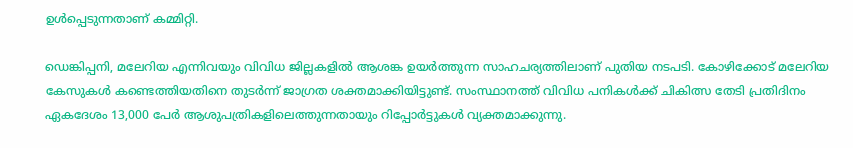ഉൾപ്പെടുന്നതാണ് കമ്മിറ്റി.

ഡെങ്കിപ്പനി, മലേറിയ എന്നിവയും വിവിധ ജില്ലകളിൽ ആശങ്ക ഉയർത്തുന്ന സാഹചര്യത്തിലാണ് പുതിയ നടപടി. കോഴിക്കോട് മലേറിയ കേസുകൾ കണ്ടെത്തിയതിനെ തുടർന്ന് ജാഗ്രത ശക്തമാക്കിയിട്ടുണ്ട്. സംസ്ഥാനത്ത് വിവിധ പനികൾക്ക് ചികിത്സ തേടി പ്രതിദിനം ഏകദേശം 13,000 പേർ ആശുപത്രികളിലെത്തുന്നതായും റിപ്പോർട്ടുകൾ വ്യക്തമാക്കുന്നു.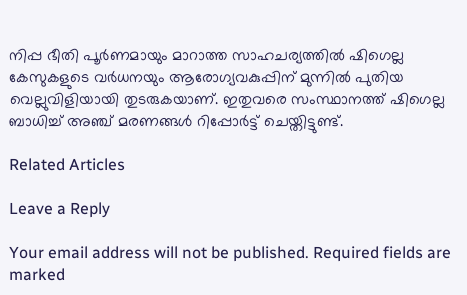നിപ്പ ഭീതി പൂര്‍ണമായും മാറാത്ത സാഹചര്യത്തിൽ ഷിഗെല്ല കേസുകളുടെ വർധനയും ആരോഗ്യവകുപ്പിന് മുന്നിൽ പുതിയ വെല്ലുവിളിയായി തുടരുകയാണ്. ഇതുവരെ സംസ്ഥാനത്ത് ഷിഗെല്ല ബാധിച്ച് അഞ്ച് മരണങ്ങൾ റിപ്പോർട്ട് ചെയ്തിട്ടുണ്ട്.

Related Articles

Leave a Reply

Your email address will not be published. Required fields are marked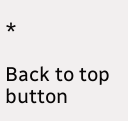*

Back to top button